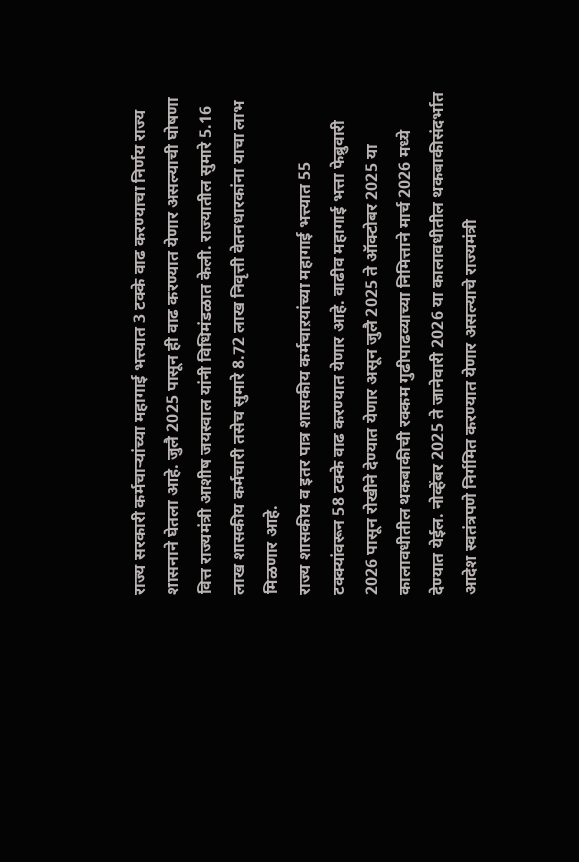राज्य सरकारी कर्मचाऱ्यांच्या महागाई भत्त्यात 3 टक्के वाढ करण्याचा निर्णय राज्य शासनाने घेतला आहे. जुलै 2025 पासून ही वाढ करण्यात येणार असल्याची घोषणा वित्त राज्यमंत्री आशीष जयस्वाल यांनी विधिमंडळात केली. राज्यातील सुमारे 5.16 लाख शासकीय कर्मचारी तसेच सुमारे 8.72 लाख निवृत्ती वेतनधारकांना याचा लाभ मिळणार आहे.
राज्य शासकीय व इतर पात्र शासकीय कर्मचाऱयांच्या महागाई भत्त्यात 55 टक्क्यांवरून 58 टक्के वाढ करण्यात येणार आहे. वाढीव महागाई भत्ता फेब्रुवारी 2026 पासून रोखीने देण्यात येणार असून जुलै 2025 ते ऑक्टोबर 2025 या कालावधीतील थकबाकीची रक्कम गुढीपाढव्याच्या निमित्ताने मार्च 2026 मध्ये देण्यात येईल. नोव्हेंबर 2025 ते जानेवारी 2026 या कालावधीतील थकबाकीसंदर्भात आदेश स्वतंत्रपणे निर्गमित करण्यात येणार असल्याचे राज्यमंत्री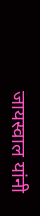जायस्वाल यांनी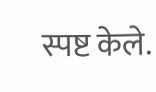स्पष्ट केले.